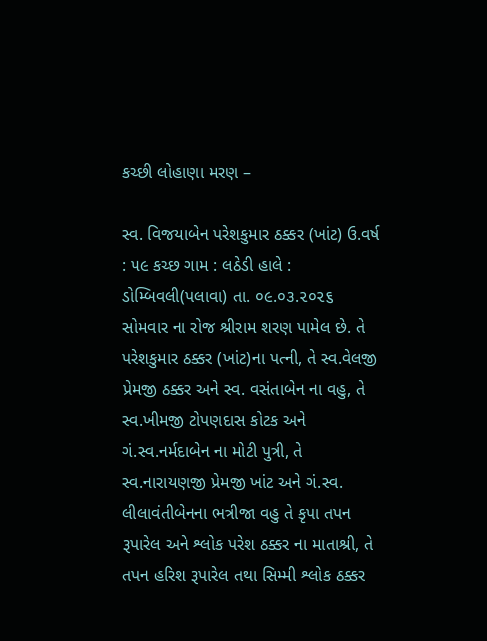કચ્છી લોહાણા મરણ –

સ્વ. વિજયાબેન પરેશકુમાર ઠક્કર (ખાંટ) ઉ.વર્ષ : ૫૯ કચ્છ ગામ : લઠેડી હાલે : ડોમ્બિવલી(પલાવા) તા. ૦૯.૦૩.૨૦૨૬ સોમવાર ના રોજ શ્રીરામ શરણ પામેલ છે. તે પરેશકુમાર ઠક્કર (ખાંટ)ના પત્ની, તે સ્વ.વેલજી પ્રેમજી ઠક્કર અને સ્વ. વસંતાબેન ના વહુ, તે સ્વ.ખીમજી ટોપણદાસ કોટક અને ગં.સ્વ.નર્મદાબેન ના મોટી પુત્રી, તે સ્વ.નારાયણજી પ્રેમજી ખાંટ અને ગં.સ્વ. લીલાવંતીબેનના ભત્રીજા વહુ તે કૃપા તપન રૂપારેલ અને શ્લોક પરેશ ઠક્કર ના માતાશ્રી, તે તપન હરિશ રૂપારેલ તથા સિમ્મી શ્લોક ઠક્કર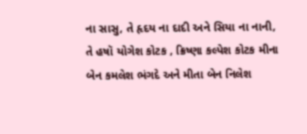ના સાસુ, તે હૃદય ના દાદી અને સિયા ના નાની, તે હષૉ યોગેશ કોટક , ક્રિષ્ણા કલ્પેશ કોટક મીના બેન કમલેશ ભંગદે અને મીતા બેન નિલેશ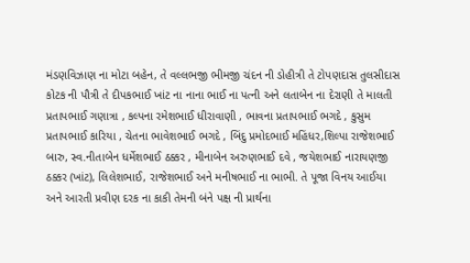મંડણવિઝાણ ના મોટા બહેન, તે વલ્લભજી ભીમજી ચંદન ની ડોહીત્રી તે ટોપણદાસ તુલસીદાસ કોટક ની પૌત્રી તે દીપકભાઈ ખાંટ ના નાના ભાઈ ના પત્ની અને લતાબેન ના દેરાણી તે માલતી પ્રતાપભાઈ ગણાત્રા , કલ્પના રમેશભાઈ ધીરાવાણી , ભાવના પ્રતાપભાઈ ભગદે , કુસુમ પ્રતાપભાઈ કારિયા , ચેતના ભાવેશભાઈ ભગદે , બિંદુ પ્રમોદભાઈ મહિંધર,શિલ્પા રાજેશભાઈ બારુ, સ્વ.નીતાબેન ધર્મેશભાઈ ઠક્કર , મીનાબેન અરુણભાઈ દવે , જયેશભાઈ નારાયણજી ઠક્કર (ખાંટ), લિલેશભાઈ, રાજેશભાઈ અને મનીષભાઈ ના ભાભી. તે પૂજા વિનય આઈયા અને આરતી પ્રવીણ દરક ના કાકી તેમની બંને પક્ષ ની પ્રાર્થના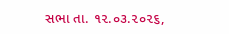સભા તા. ૧૨.૦૩.૨૦૨૬,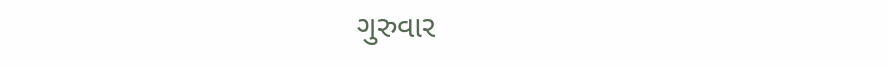ગુરુવાર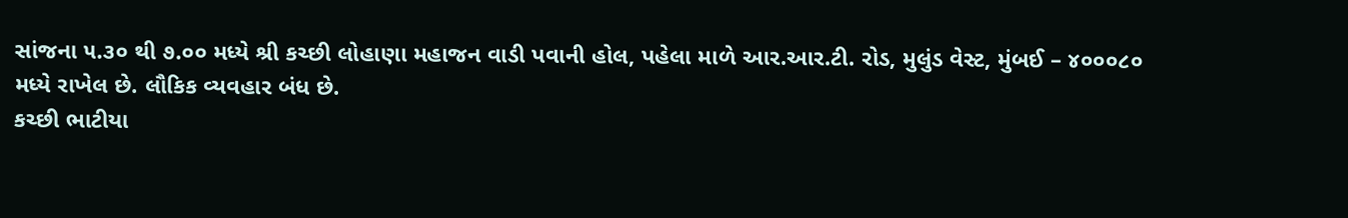સાંજના ૫.૩૦ થી ૭.૦૦ મધ્યે શ્રી કચ્છી લોહાણા મહાજન વાડી પવાની હોલ, પહેલા માળે આર.આર.ટી. રોડ, મુલુંડ વેસ્ટ, મુંબઈ – ૪૦૦૦૮૦
મધ્યે રાખેલ છે. લૌકિક વ્યવહાર બંધ છે.
કચ્છી ભાટીયા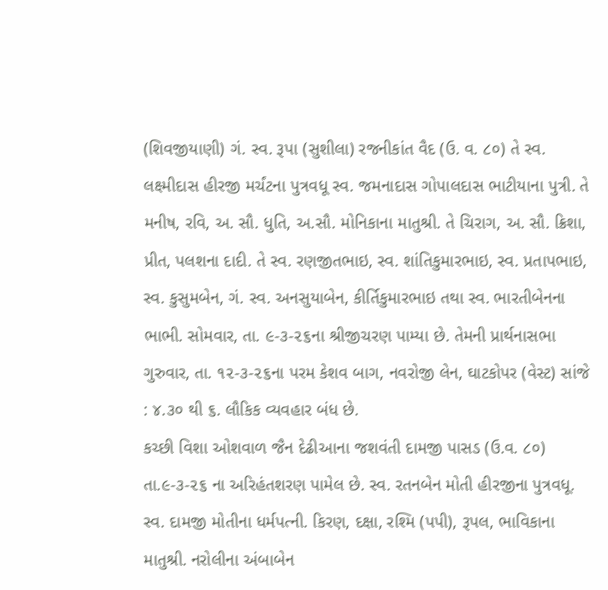(શિવજીયાણી) ગં. સ્વ. રૂપા (સુશીલા) રજનીકાંત વૈદ (ઉ. વ. ૮૦) તે સ્વ. લક્ષ્મીદાસ હીરજી મર્ચંટના પુત્રવધૂ સ્વ. જમનાદાસ ગોપાલદાસ ભાટીયાના પુત્રી. તે મનીષ, રવિ, અ. સૌ. ધુતિ, અ.સૌ. મોનિકાના માતુશ્રી. તે ચિરાગ, અ. સૌ. ક્રિશા, પ્રીત, પલશના દાદી. તે સ્વ. રણજીતભાઇ, સ્વ. શાંતિકુમારભાઇ, સ્વ. પ્રતાપભાઇ, સ્વ. કુસુમબેન, ગં. સ્વ. અનસુયાબેન, કીર્તિકુમારભાઇ તથા સ્વ. ભારતીબેનના ભાભી. સોમવાર, તા. ૯-૩-૨૬ના શ્રીજીચરણ પામ્યા છે. તેમની પ્રાર્થનાસભા ગુરુવાર, તા. ૧૨-૩-૨૬ના પરમ કેશવ બાગ, નવરોજી લેન, ઘાટકોપર (વેસ્ટ) સાંજે : ૪.૩૦ થી ૬. લૌકિક વ્યવહાર બંધ છે.
કચ્છી વિશા ઓશવાળ જૈન દેઢીઆના જશવંતી દામજી પાસડ (ઉ.વ. ૮૦) તા.૯-૩-૨૬ ના અરિહંતશરણ પામેલ છે. સ્વ. રતનબેન મોતી હીરજીના પુત્રવધૂ. સ્વ. દામજી મોતીના ધર્મપત્ની. કિરણ, દક્ષા, રશ્મિ (પપી), રૂપલ, ભાવિકાના માતુશ્રી. નરોલીના અંબાબેન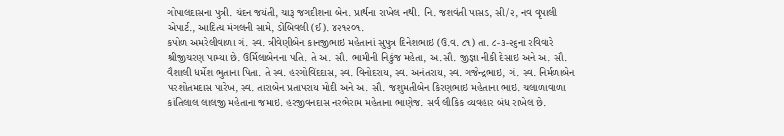ગોપાલદાસના પુત્રી. ચંદન જયંતી, ચારૂ જગદીશના બેન. પ્રાર્થના રાખેલ નથી. નિ. જશવંતી પાસડ, સી/૨, નવ વૃપાલી એપાર્ટ., આદિત્ય મંગલની સામે, ડોંબિવલી (ઈ). ૪૨૧૨૦૧.
કપોળ અમરેલીવાળા ગં. સ્વ. ત્રીવેણીબેન કાનજીભાઇ મહેતાનાં સુપુત્ર દિનેશભાઇ (ઉ.વ. ૮૧) તા. ૮-૩-૨૬ના રવિવારે શ્રીજીચરણ પામ્યા છે. ઉર્મિલાબેનના પતિ. તે અ. સૌ. ભામીની નિકુંજ મહેતા, અ.સૌ. જીજ્ઞા નીકી દેસાઇ અને અ. સૌ. વૈશાલી ધર્મેશ ભુતાના પિતા. તે સ્વ. હરગોવિંદદાસ, સ્વ. વિનોદરાય, સ્વ. અનંતરાય, સ્વ. ગજેન્દ્રભાઇ, ગં. સ્વ. નિર્મળાબેન પરશોતમદાસ પારેખ, સ્વ. તારાબેન પ્રતાપરાય મોદી અને અ. સૌ. જશુમતીબેન કિરણભાઇ મહેતાના ભાઇ. ચલાળાવાળા કાંતિલાલ લાલજી મહેતાના જમાઇ. હરજીવનદાસ નરભેરામ મહેતાના ભાણેજ. સર્વ લૌકિક વ્યવહાર બંધ રાખેલ છે.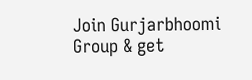Join Gurjarbhoomi Group & get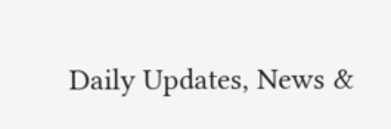Daily Updates, News &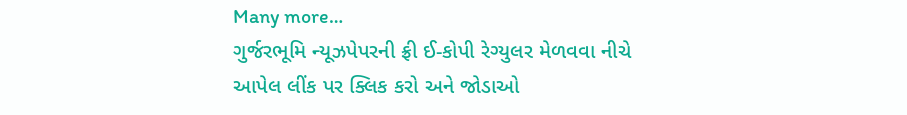Many more…
ગુર્જરભૂમિ ન્યૂઝપેપરની ફ્રી ઈ-કોપી રેગ્યુલર મેળવવા નીચે આપેલ લીંક પર ક્લિક કરો અને જોડાઓ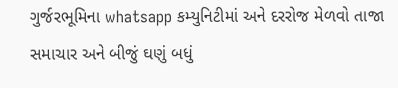ગુર્જરભૂમિના whatsapp કમ્યુનિટીમાં અને દરરોજ મેળવો તાજા સમાચાર અને બીજું ઘણું બધું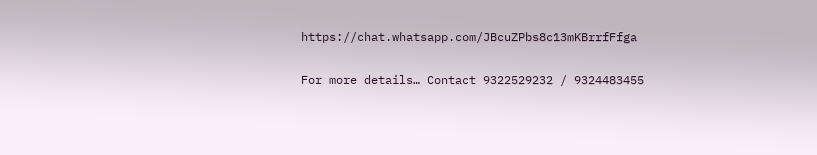https://chat.whatsapp.com/JBcuZPbs8c13mKBrrfFfga

For more details… Contact 9322529232 / 9324483455